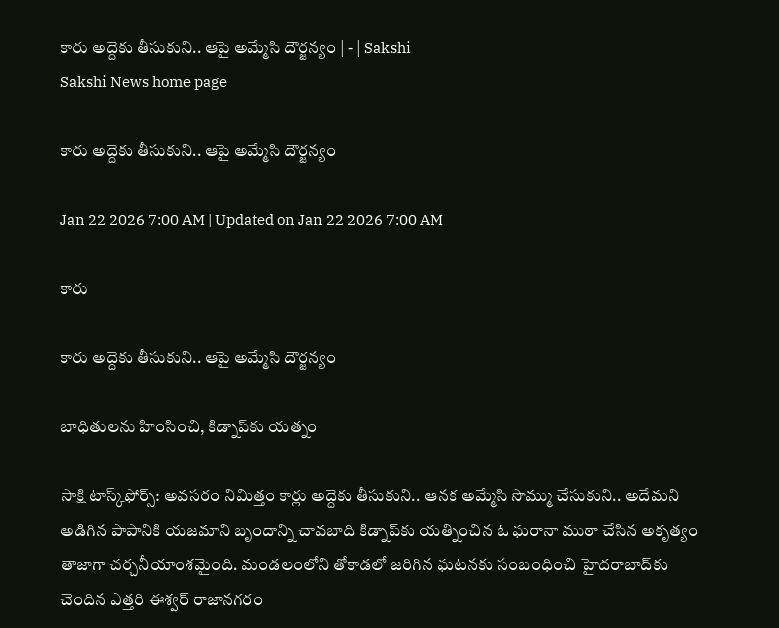కారు అద్దెకు తీసుకుని.. ఆపై అమ్మేసి దౌర్జన్యం | - | Sakshi
Sakshi News home page

కారు అద్దెకు తీసుకుని.. ఆపై అమ్మేసి దౌర్జన్యం

Jan 22 2026 7:00 AM | Updated on Jan 22 2026 7:00 AM

కారు

కారు అద్దెకు తీసుకుని.. ఆపై అమ్మేసి దౌర్జన్యం

బాధితులను హింసించి, కిడ్నాప్‌కు యత్నం

సాక్షి టాస్క్‌ఫోర్స్‌: అవసరం నిమిత్తం కార్లు అద్దెకు తీసుకుని.. ఆనక అమ్మేసి సొమ్ము చేసుకుని.. అదేమని అడిగిన పాపానికి యజమాని బృందాన్ని చావబాది కిడ్నాప్‌కు యత్నించిన ఓ ఘరానా ముఠా చేసిన అకృత్యం తాజాగా చర్చనీయాంశమైంది. మండలంలోని తోకాడలో జరిగిన ఘటనకు సంబంధించి హైదరాబాద్‌కు చెందిన ఎత్తరి ఈశ్వర్‌ రాజానగరం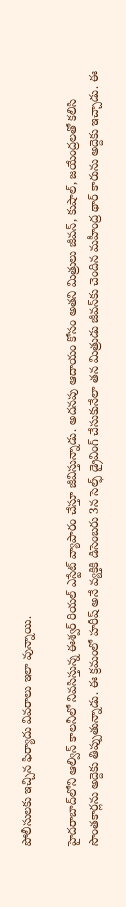పోలీసులకు ఇచ్చిన ఫిర్యాదు వివరాలు ఇలా వున్నాయి.

హైదరాబాద్‌లోని ఆల్విన్‌ కాలనీలో నివసిస్తున్న ఈశ్వర్‌ రియల్‌ ఎస్టేట్‌ వ్యాపారం చేస్తూ జీవిస్తున్నాడు. అదనపు ఆదాయం కోసం అతని మిత్రులు జీవన్‌, కుషాల్‌, జయేంద్రలతో కలిసి సొంతకార్లను అద్దెకు తిప్పుతున్నాడు. ఈ క్రమంలో హరీష్‌ అనే వ్యక్తికి డిసెంబరు 3న సెల్ఫ్‌ డ్రైవింగ్‌ చేసుకునేలా తన మిత్రుడు జీవన్‌కు చెందిన మహీంద్ర థార్‌ కారును అద్దెకు ఇచ్చాడు. ఈ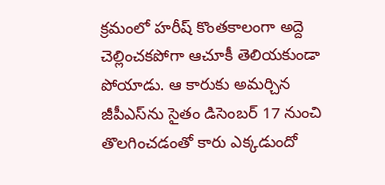క్రమంలో హరీష్‌ కొంతకాలంగా అద్దె చెల్లించకపోగా ఆచూకీ తెలియకుండా పోయాడు. ఆ కారుకు అమర్చిన జీపీఎస్‌ను సైతం డిసెంబర్‌ 17 నుంచి తొలగించడంతో కారు ఎక్కడుందో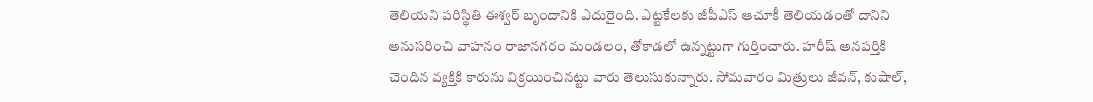తెలియని పరిస్థితి ఈశ్వర్‌ బృందానికి ఎదురైంది. ఎట్టకేలకు జీపీఎస్‌ ఆచూకీ తెలియడంతో దానిని అనుసరించి వాహనం రాజానగరం మండలం, తోకాడలో ఉన్నట్టుగా గుర్తించారు. హరీష్‌ అనపర్తికి చెందిన వ్యక్తికి కారును విక్రయించినట్టు వారు తెలుసుకున్నారు. సోమవారం మిత్రులు జీవన్‌, కుషాల్‌,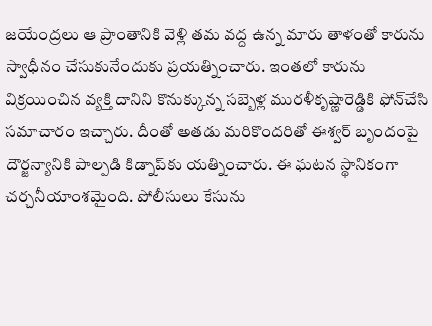జయేంద్రలు ఆ ప్రాంతానికి వెళ్లి తమ వద్ద ఉన్న మారు తాళంతో కారును స్వాధీనం చేసుకునేందుకు ప్రయత్నించారు. ఇంతలో కారును విక్రయించిన వ్యక్తి దానిని కొనుక్కున్న సబ్బెళ్ల మురళీకృష్ణారెడ్డికి ఫోన్‌చేసి సమాచారం ఇచ్చారు. దీంతో అతడు మరికొందరితో ఈశ్వర్‌ బృందంపై దౌర్జన్యానికి పాల్పడి కిడ్నాప్‌కు యత్నించారు. ఈ ఘటన స్థానికంగా చర్చనీయాంశమైంది. పోలీసులు కేసును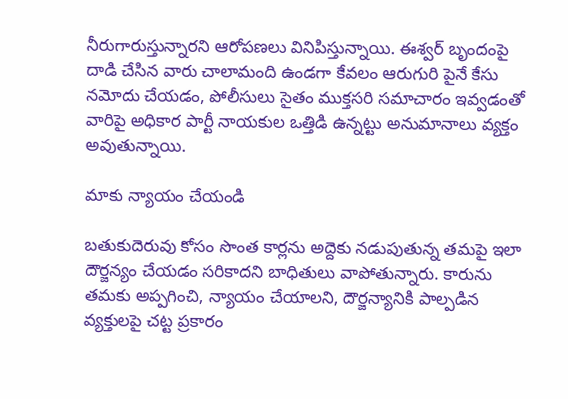నీరుగారుస్తున్నారని ఆరోపణలు వినిపిస్తున్నాయి. ఈశ్వర్‌ బృందంపై దాడి చేసిన వారు చాలామంది ఉండగా కేవలం ఆరుగురి పైనే కేసు నమోదు చేయడం, పోలీసులు సైతం ముక్తసరి సమాచారం ఇవ్వడంతో వారిపై అధికార పార్టీ నాయకుల ఒత్తిడి ఉన్నట్టు అనుమానాలు వ్యక్తం అవుతున్నాయి.

మాకు న్యాయం చేయండి

బతుకుదెరువు కోసం సొంత కార్లను అద్దెకు నడుపుతున్న తమపై ఇలా దౌర్జన్యం చేయడం సరికాదని బాధితులు వాపోతున్నారు. కారును తమకు అప్పగించి, న్యాయం చేయాలని, దౌర్జన్యానికి పాల్పడిన వ్యక్తులపై చట్ట ప్రకారం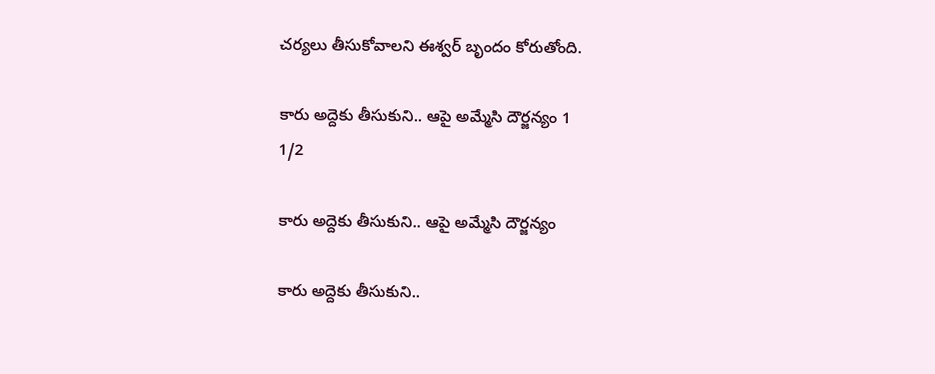చర్యలు తీసుకోవాలని ఈశ్వర్‌ బృందం కోరుతోంది.

కారు అద్దెకు తీసుకుని.. ఆపై అమ్మేసి దౌర్జన్యం 1
1/2

కారు అద్దెకు తీసుకుని.. ఆపై అమ్మేసి దౌర్జన్యం

కారు అద్దెకు తీసుకుని..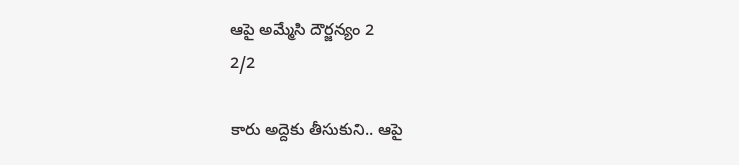ఆపై అమ్మేసి దౌర్జన్యం 2
2/2

కారు అద్దెకు తీసుకుని.. ఆపై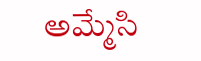అమ్మేసి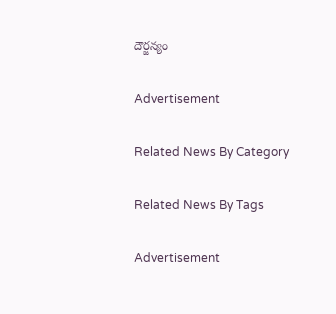దౌర్జన్యం

Advertisement

Related News By Category

Related News By Tags

Advertisement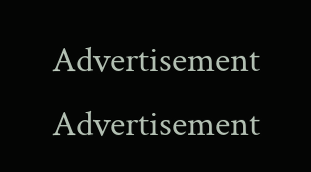Advertisement
Advertisement